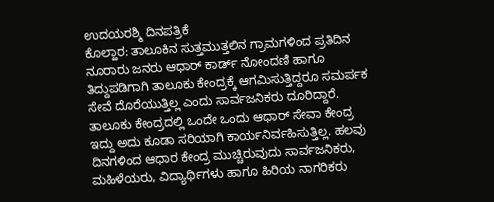ಉದಯರಶ್ಮಿ ದಿನಪತ್ರಿಕೆ
ಕೊಲ್ಹಾರ: ತಾಲೂಕಿನ ಸುತ್ತಮುತ್ತಲಿನ ಗ್ರಾಮಗಳಿಂದ ಪ್ರತಿದಿನ ನೂರಾರು ಜನರು ಆಧಾರ್ ಕಾರ್ಡ್ ನೋಂದಣಿ ಹಾಗೂ ತಿದ್ದುಪಡಿಗಾಗಿ ತಾಲೂಕು ಕೇಂದ್ರಕ್ಕೆ ಆಗಮಿಸುತ್ತಿದ್ದರೂ ಸಮರ್ಪಕ ಸೇವೆ ದೊರೆಯುತ್ತಿಲ್ಲ ಎಂದು ಸಾರ್ವಜನಿಕರು ದೂರಿದ್ದಾರೆ.
ತಾಲೂಕು ಕೇಂದ್ರದಲ್ಲಿ ಒಂದೇ ಒಂದು ಆಧಾರ್ ಸೇವಾ ಕೇಂದ್ರ ಇದ್ದು ಅದು ಕೂಡಾ ಸರಿಯಾಗಿ ಕಾರ್ಯನಿರ್ವಹಿಸುತ್ತಿಲ್ಲ. ಹಲವು ದಿನಗಳಿಂದ ಆಧಾರ ಕೇಂದ್ರ ಮುಚ್ಚಿರುವುದು ಸಾರ್ವಜನಿಕರು, ಮಹಿಳೆಯರು, ವಿದ್ಯಾರ್ಥಿಗಳು ಹಾಗೂ ಹಿರಿಯ ನಾಗರಿಕರು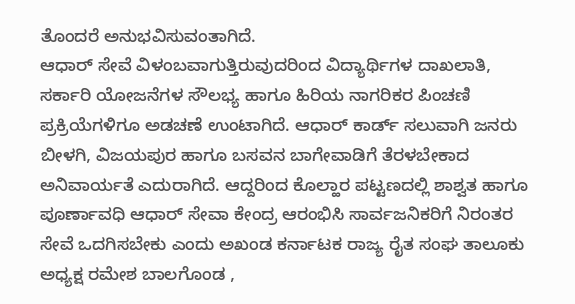ತೊಂದರೆ ಅನುಭವಿಸುವಂತಾಗಿದೆ.
ಆಧಾರ್ ಸೇವೆ ವಿಳಂಬವಾಗುತ್ತಿರುವುದರಿಂದ ವಿದ್ಯಾರ್ಥಿಗಳ ದಾಖಲಾತಿ, ಸರ್ಕಾರಿ ಯೋಜನೆಗಳ ಸೌಲಭ್ಯ ಹಾಗೂ ಹಿರಿಯ ನಾಗರಿಕರ ಪಿಂಚಣಿ ಪ್ರಕ್ರಿಯೆಗಳಿಗೂ ಅಡಚಣೆ ಉಂಟಾಗಿದೆ. ಆಧಾರ್ ಕಾರ್ಡ್ ಸಲುವಾಗಿ ಜನರು ಬೀಳಗಿ, ವಿಜಯಪುರ ಹಾಗೂ ಬಸವನ ಬಾಗೇವಾಡಿಗೆ ತೆರಳಬೇಕಾದ ಅನಿವಾರ್ಯತೆ ಎದುರಾಗಿದೆ. ಆದ್ದರಿಂದ ಕೊಲ್ಹಾರ ಪಟ್ಟಣದಲ್ಲಿ ಶಾಶ್ವತ ಹಾಗೂ ಪೂರ್ಣಾವಧಿ ಆಧಾರ್ ಸೇವಾ ಕೇಂದ್ರ ಆರಂಭಿಸಿ ಸಾರ್ವಜನಿಕರಿಗೆ ನಿರಂತರ ಸೇವೆ ಒದಗಿಸಬೇಕು ಎಂದು ಅಖಂಡ ಕರ್ನಾಟಕ ರಾಜ್ಯ ರೈತ ಸಂಘ ತಾಲೂಕು ಅಧ್ಯಕ್ಷ ರಮೇಶ ಬಾಲಗೊಂಡ ,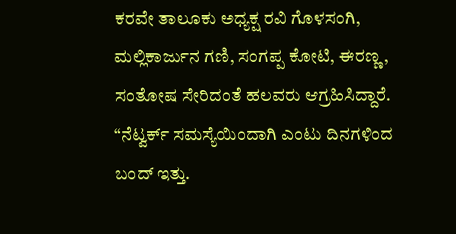ಕರವೇ ತಾಲೂಕು ಅಧ್ಯಕ್ಷ ರವಿ ಗೊಳಸಂಗಿ, ಮಲ್ಲಿಕಾರ್ಜುನ ಗಣಿ, ಸಂಗಪ್ಪ ಕೋಟಿ, ಈರಣ್ಣ, ಸಂತೋಷ ಸೇರಿದಂತೆ ಹಲವರು ಆಗ್ರಹಿಸಿದ್ದಾರೆ.
“ನೆಟ್ವರ್ಕ್ ಸಮಸ್ಯೆಯಿಂದಾಗಿ ಎಂಟು ದಿನಗಳಿಂದ ಬಂದ್ ಇತ್ತು.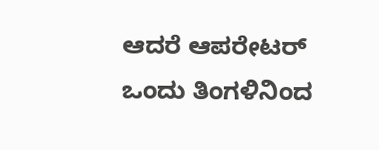ಆದರೆ ಆಪರೇಟರ್ ಒಂದು ತಿಂಗಳಿನಿಂದ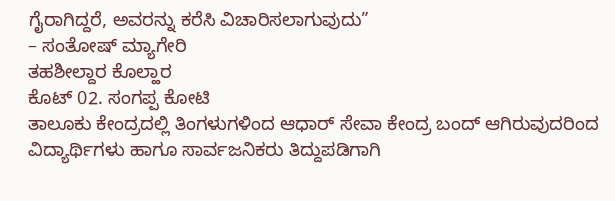ಗೈರಾಗಿದ್ದರೆ, ಅವರನ್ನು ಕರೆಸಿ ವಿಚಾರಿಸಲಾಗುವುದು”
– ಸಂತೋಷ್ ಮ್ಯಾಗೇರಿ
ತಹಶೀಲ್ದಾರ ಕೊಲ್ಹಾರ
ಕೊಟ್ 02. ಸಂಗಪ್ಪ ಕೋಟಿ
ತಾಲೂಕು ಕೇಂದ್ರದಲ್ಲಿ ತಿಂಗಳುಗಳಿಂದ ಆಧಾರ್ ಸೇವಾ ಕೇಂದ್ರ ಬಂದ್ ಆಗಿರುವುದರಿಂದ ವಿದ್ಯಾರ್ಥಿಗಳು ಹಾಗೂ ಸಾರ್ವಜನಿಕರು ತಿದ್ದುಪಡಿಗಾಗಿ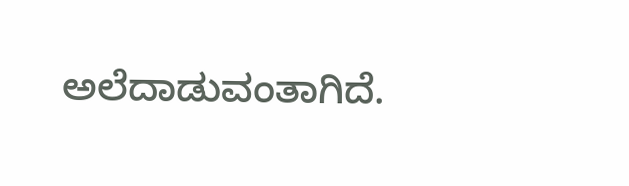ಅಲೆದಾಡುವಂತಾಗಿದೆ.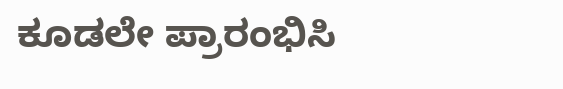ಕೂಡಲೇ ಪ್ರಾರಂಭಿಸಿ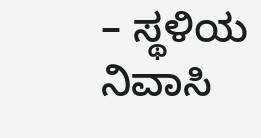– ಸ್ಥಳಿಯ ನಿವಾಸಿ